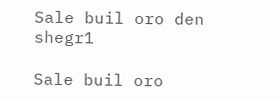Sale buil oro den shegr1

Sale buil oro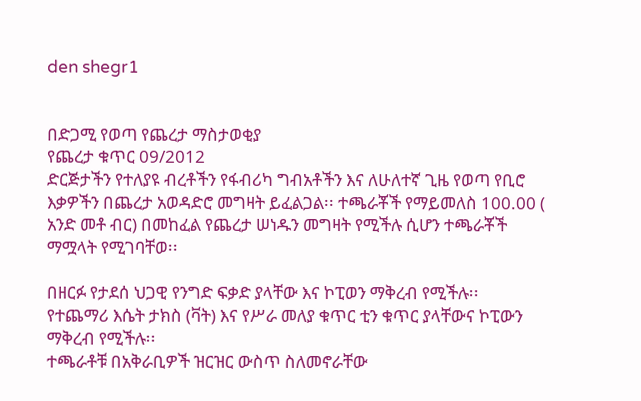den shegr1


በድጋሚ የወጣ የጨረታ ማስታወቂያ
የጨረታ ቁጥር 09/2012
ድርጅታችን የተለያዩ ብረቶችን የፋብሪካ ግብአቶችን እና ለሁለተኛ ጊዜ የወጣ የቢሮ እቃዎችን በጨረታ አወዳድሮ መግዛት ይፈልጋል፡፡ ተጫራቾች የማይመለስ 100.00 ( አንድ መቶ ብር) በመከፈል የጨረታ ሠነዱን መግዛት የሚችሉ ሲሆን ተጫራቾች ማሟላት የሚገባቸወ፡፡

በዘርፉ የታደሰ ህጋዊ የንግድ ፍቃድ ያላቸው እና ኮፒወን ማቅረብ የሚችሉ፡፡
የተጨማሪ እሴት ታክስ (ቫት) እና የሥራ መለያ ቁጥር ቲን ቁጥር ያላቸውና ኮፒውን ማቅረብ የሚችሉ፡፡
ተጫራቶቹ በአቅራቢዎች ዝርዝር ውስጥ ስለመኖራቸው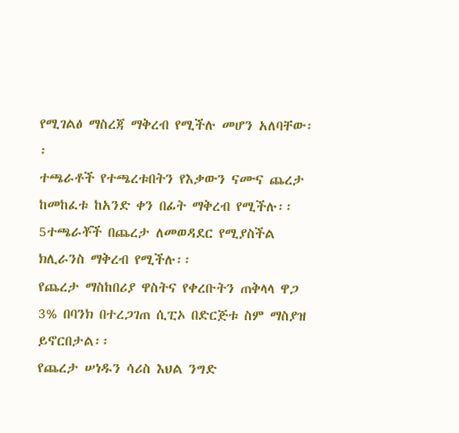የሚገልፅ ማስረጃ ማቅረብ የሚችሉ መሆን አለባቸው፡፡
ተጫራቶች የተጫረቱበትን የእቃውን ናሙና ጨረታ ከመከፈቱ ከአንድ ቀን በፊት ማቅረብ የሚችሉ፡፡
5ተጫራቾች በጨረታ ለመወዳደር የሚያስችል ክሊራንስ ማቅረብ የሚችሉ፡፡
የጨረታ ማስከበሪያ ዋስትና የቀረቡትን ጠቅላላ ዋጋ 3% በባንክ በተረጋገጠ ሲፒኦ በድርጅቱ ስም ማስያዝ ይኖርበታል፡፡
የጨረታ ሠነዱን ሳሪስ እህል ንግድ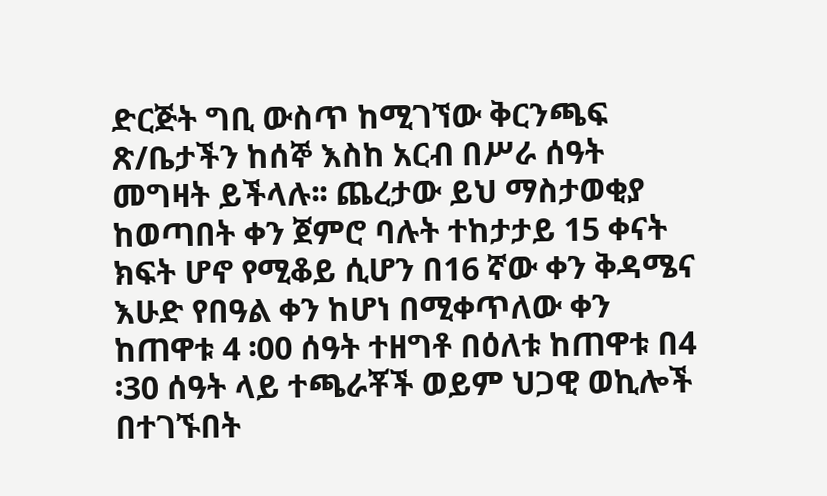ድርጅት ግቢ ውስጥ ከሚገኘው ቅርንጫፍ ጽ/ቤታችን ከሰኞ እስከ አርብ በሥራ ሰዓት መግዛት ይችላሉ፡፡ ጨረታው ይህ ማስታወቂያ ከወጣበት ቀን ጀምሮ ባሉት ተከታታይ 15 ቀናት ክፍት ሆኖ የሚቆይ ሲሆን በ16 ኛው ቀን ቅዳሜና እሁድ የበዓል ቀን ከሆነ በሚቀጥለው ቀን ከጠዋቱ 4 ፡00 ሰዓት ተዘግቶ በዕለቱ ከጠዋቱ በ4 ፡30 ሰዓት ላይ ተጫራቾች ወይም ህጋዊ ወኪሎች በተገኙበት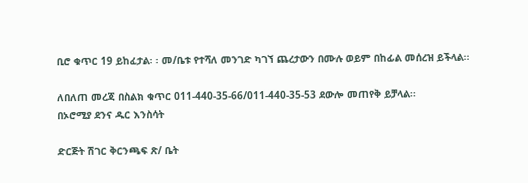ቢሮ ቁጥር 19 ይከፈታል፡ ፡ መ/ቤቱ የተሻለ መንገድ ካገኘ ጨረታውን በሙሉ ወይም በከፊል መሰረዝ ይችላል፡፡

ለበለጠ መረጃ በስልክ ቁጥር 011-440-35-66/011-440-35-53 ደውሎ መጠየቅ ይቻላል፡፡
በኦሮሚያ ደንና ዱር እንስሳት

ድርጅት ሽገር ቅርንጫፍ ጽ/ ቤት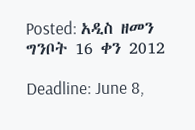Posted: አዲስ ዘመን ግንቦት 16 ቀን 2012

Deadline: June 8,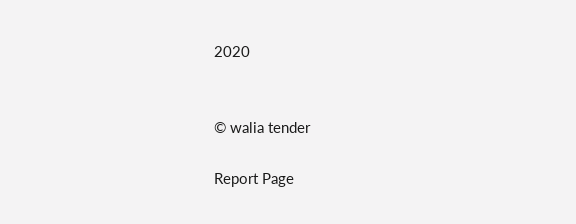2020


© walia tender

Report Page